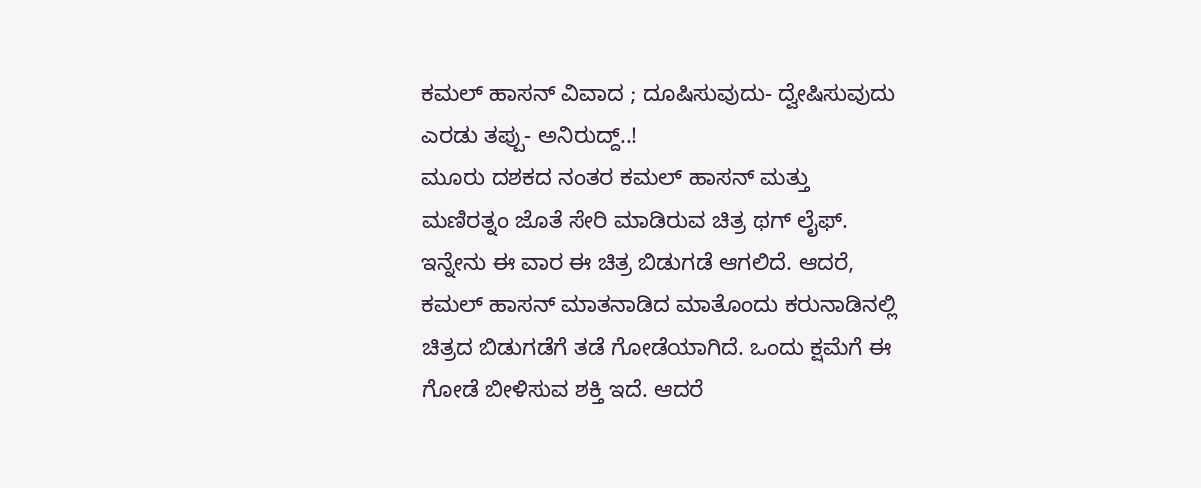ಕಮಲ್ ಹಾಸನ್ ವಿವಾದ ; ದೂಷಿಸುವುದು- ದ್ವೇಷಿಸುವುದು ಎರಡು ತಪ್ಪು- ಅನಿರುದ್ದ್..!
ಮೂರು ದಶಕದ ನಂತರ ಕಮಲ್ ಹಾಸನ್ ಮತ್ತು ಮಣಿರತ್ನಂ ಜೊತೆ ಸೇರಿ ಮಾಡಿರುವ ಚಿತ್ರ ಥಗ್ ಲೈಫ್. ಇನ್ನೇನು ಈ ವಾರ ಈ ಚಿತ್ರ ಬಿಡುಗಡೆ ಆಗಲಿದೆ. ಆದರೆ, ಕಮಲ್ ಹಾಸನ್ ಮಾತನಾಡಿದ ಮಾತೊಂದು ಕರುನಾಡಿನಲ್ಲಿ ಚಿತ್ರದ ಬಿಡುಗಡೆಗೆ ತಡೆ ಗೋಡೆಯಾಗಿದೆ. ಒಂದು ಕ್ಷಮೆಗೆ ಈ ಗೋಡೆ ಬೀಳಿಸುವ ಶಕ್ತಿ ಇದೆ. ಆದರೆ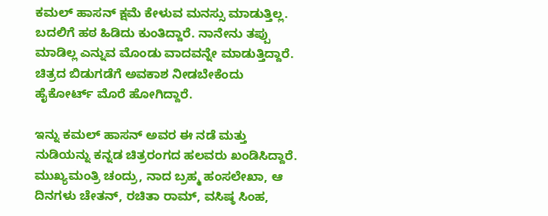ಕಮಲ್ ಹಾಸನ್ ಕ್ಷಮೆ ಕೇಳುವ ಮನಸ್ಸು ಮಾಡುತ್ತಿಲ್ಲ.
ಬದಲಿಗೆ ಹಠ ಹಿಡಿದು ಕುಂತಿದ್ದಾರೆ. ನಾನೇನು ತಪ್ಪು ಮಾಡಿಲ್ಲ ಎನ್ನುವ ಮೊಂಡು ವಾದವನ್ನೇ ಮಾಡುತ್ತಿದ್ದಾರೆ. ಚಿತ್ರದ ಬಿಡುಗಡೆಗೆ ಅವಕಾಶ ನೀಡಬೇಕೆಂದು ಹೈಕೋರ್ಟ್ ಮೊರೆ ಹೋಗಿದ್ದಾರೆ.

ಇನ್ನು ಕಮಲ್ ಹಾಸನ್ ಅವರ ಈ ನಡೆ ಮತ್ತು ನುಡಿಯನ್ನು ಕನ್ನಡ ಚಿತ್ರರಂಗದ ಹಲವರು ಖಂಡಿಸಿದ್ದಾರೆ. ಮುಖ್ಯಮಂತ್ರಿ ಚಂದ್ರು, ನಾದ ಬ್ರಹ್ಮ ಹಂಸಲೇಖಾ, ಆ ದಿನಗಳು ಚೇತನ್, ರಚಿತಾ ರಾಮ್, ವಸಿಷ್ಠ ಸಿಂಹ,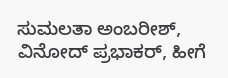ಸುಮಲತಾ ಅಂಬರೀಶ್, ವಿನೋದ್ ಪ್ರಭಾಕರ್, ಹೀಗೆ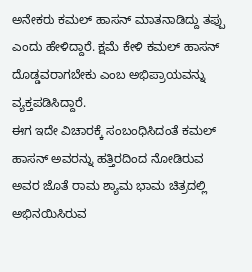ಅನೇಕರು ಕಮಲ್ ಹಾಸನ್ ಮಾತನಾಡಿದ್ದು ತಪ್ಪು ಎಂದು ಹೇಳಿದ್ದಾರೆ. ಕ್ಷಮೆ ಕೇಳಿ ಕಮಲ್ ಹಾಸನ್ ದೊಡ್ಡವರಾಗಬೇಕು ಎಂಬ ಅಭಿಪ್ರಾಯವನ್ನು ವ್ಯಕ್ತಪಡಿಸಿದ್ದಾರೆ.
ಈಗ ಇದೇ ವಿಚಾರಕ್ಕೆ ಸಂಬಂಧಿಸಿದಂತೆ ಕಮಲ್ ಹಾಸನ್ ಅವರನ್ನು ಹತ್ತಿರದಿಂದ ನೋಡಿರುವ ಅವರ ಜೊತೆ ರಾಮ ಶ್ಯಾಮ ಭಾಮ ಚಿತ್ರದಲ್ಲಿ ಅಭಿನಯಿಸಿರುವ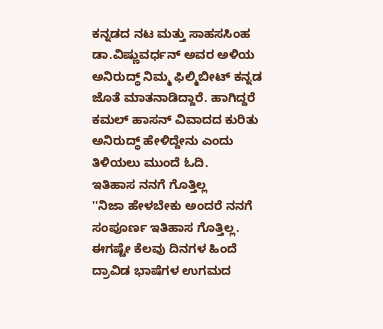ಕನ್ನಡದ ನಟ ಮತ್ತು ಸಾಹಸಸಿಂಹ ಡಾ.ವಿಷ್ಣುವರ್ಧನ್ ಅವರ ಅಳಿಯ ಅನಿರುದ್ಧ್ ನಿಮ್ಮ ಫಿಲ್ಮಿಬೀಟ್ ಕನ್ನಡ ಜೊತೆ ಮಾತನಾಡಿದ್ದಾರೆ. ಹಾಗಿದ್ದರೆ ಕಮಲ್ ಹಾಸನ್ ವಿವಾದದ ಕುರಿತು ಅನಿರುದ್ಧ್ ಹೇಳಿದ್ದೇನು ಎಂದು ತಿಳಿಯಲು ಮುಂದೆ ಓದಿ.
ಇತಿಹಾಸ ನನಗೆ ಗೊತ್ತಿಲ್ಲ
''ನಿಜಾ ಹೇಳಬೇಕು ಅಂದರೆ ನನಗೆ ಸಂಪೂರ್ಣ ಇತಿಹಾಸ ಗೊತ್ತಿಲ್ಲ. ಈಗಷ್ಟೇ ಕೆಲವು ದಿನಗಳ ಹಿಂದೆ ದ್ರಾವಿಡ ಭಾಷೆಗಳ ಉಗಮದ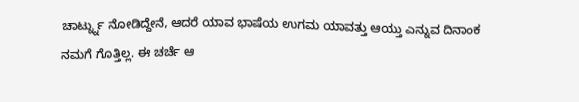ಚಾರ್ಟ್ನ್ನು ನೋಡಿದ್ದೇನೆ, ಆದರೆ ಯಾವ ಭಾಷೆಯ ಉಗಮ ಯಾವತ್ತು ಆಯ್ತು ಎನ್ನುವ ದಿನಾಂಕ ನಮಗೆ ಗೊತ್ತಿಲ್ಲ. ಈ ಚರ್ಚೆ ಆ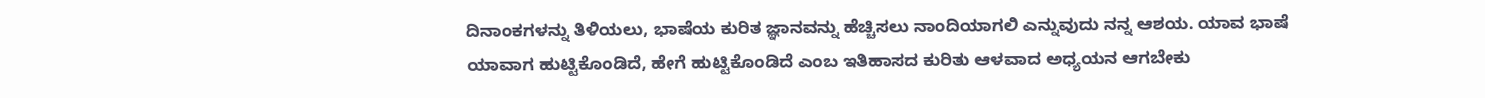ದಿನಾಂಕಗಳನ್ನು ತಿಳಿಯಲು, ಭಾಷೆಯ ಕುರಿತ ಜ್ಞಾನವನ್ನು ಹೆಚ್ಚಿಸಲು ನಾಂದಿಯಾಗಲಿ ಎನ್ನುವುದು ನನ್ನ ಆಶಯ. ಯಾವ ಭಾಷೆ ಯಾವಾಗ ಹುಟ್ಟಿಕೊಂಡಿದೆ, ಹೇಗೆ ಹುಟ್ಟಿಕೊಂಡಿದೆ ಎಂಬ ಇತಿಹಾಸದ ಕುರಿತು ಆಳವಾದ ಅಧ್ಯಯನ ಆಗಬೇಕು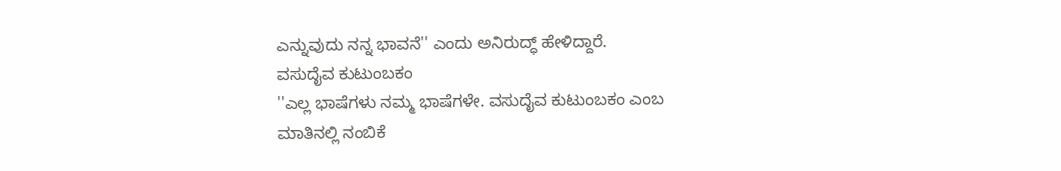ಎನ್ನುವುದು ನನ್ನ ಭಾವನೆ'' ಎಂದು ಅನಿರುದ್ಧ್ ಹೇಳಿದ್ದಾರೆ.
ವಸುದೈವ ಕುಟುಂಬಕಂ
''ಎಲ್ಲ ಭಾಷೆಗಳು ನಮ್ಮ ಭಾಷೆಗಳೇ. ವಸುದೈವ ಕುಟುಂಬಕಂ ಎಂಬ ಮಾತಿನಲ್ಲಿ ನಂಬಿಕೆ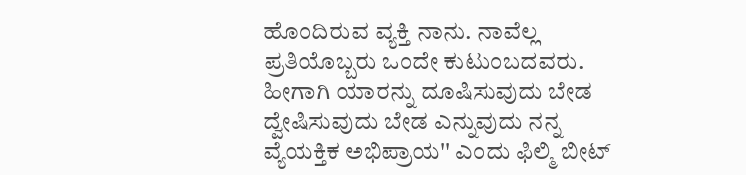ಹೊಂದಿರುವ ವ್ಯಕ್ತಿ ನಾನು. ನಾವೆಲ್ಲ ಪ್ರತಿಯೊಬ್ಬರು ಒಂದೇ ಕುಟುಂಬದವರು. ಹೀಗಾಗಿ ಯಾರನ್ನು ದೂಷಿಸುವುದು ಬೇಡ ದ್ವೇಷಿಸುವುದು ಬೇಡ ಎನ್ನುವುದು ನನ್ನ ವ್ಯೆಯಕ್ತಿಕ ಅಭಿಪ್ರಾಯ'' ಎಂದು ಫಿಲ್ಮಿ ಬೀಟ್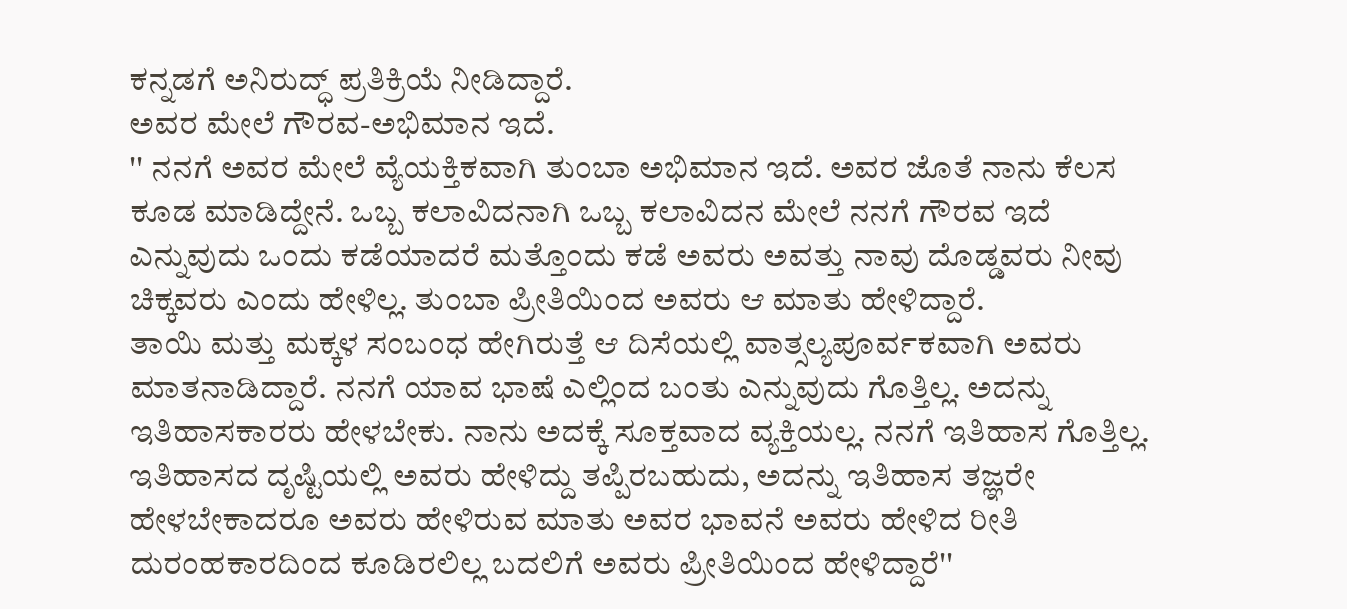ಕನ್ನಡಗೆ ಅನಿರುದ್ಧ್ ಪ್ರತಿಕ್ರಿಯೆ ನೀಡಿದ್ದಾರೆ.
ಅವರ ಮೇಲೆ ಗೌರವ-ಅಭಿಮಾನ ಇದೆ.
'' ನನಗೆ ಅವರ ಮೇಲೆ ವ್ಯೆಯಕ್ತಿಕವಾಗಿ ತುಂಬಾ ಅಭಿಮಾನ ಇದೆ. ಅವರ ಜೊತೆ ನಾನು ಕೆಲಸ ಕೂಡ ಮಾಡಿದ್ದೇನೆ. ಒಬ್ಬ ಕಲಾವಿದನಾಗಿ ಒಬ್ಬ ಕಲಾವಿದನ ಮೇಲೆ ನನಗೆ ಗೌರವ ಇದೆ ಎನ್ನುವುದು ಒಂದು ಕಡೆಯಾದರೆ ಮತ್ತೊಂದು ಕಡೆ ಅವರು ಅವತ್ತು ನಾವು ದೊಡ್ಡವರು ನೀವು ಚಿಕ್ಕವರು ಎಂದು ಹೇಳಿಲ್ಲ. ತುಂಬಾ ಪ್ರೀತಿಯಿಂದ ಅವರು ಆ ಮಾತು ಹೇಳಿದ್ದಾರೆ.
ತಾಯಿ ಮತ್ತು ಮಕ್ಕಳ ಸಂಬಂಧ ಹೇಗಿರುತ್ತೆ ಆ ದಿಸೆಯಲ್ಲಿ ವಾತ್ಸಲ್ಯಪೂರ್ವಕವಾಗಿ ಅವರು ಮಾತನಾಡಿದ್ದಾರೆ. ನನಗೆ ಯಾವ ಭಾಷೆ ಎಲ್ಲಿಂದ ಬಂತು ಎನ್ನುವುದು ಗೊತ್ತಿಲ್ಲ. ಅದನ್ನು ಇತಿಹಾಸಕಾರರು ಹೇಳಬೇಕು. ನಾನು ಅದಕ್ಕೆ ಸೂಕ್ತವಾದ ವ್ಯಕ್ತಿಯಲ್ಲ. ನನಗೆ ಇತಿಹಾಸ ಗೊತ್ತಿಲ್ಲ. ಇತಿಹಾಸದ ದೃಷ್ಟಿಯಲ್ಲಿ ಅವರು ಹೇಳಿದ್ದು ತಪ್ಪಿರಬಹುದು, ಅದನ್ನು ಇತಿಹಾಸ ತಜ್ಞರೇ ಹೇಳಬೇಕಾದರೂ ಅವರು ಹೇಳಿರುವ ಮಾತು ಅವರ ಭಾವನೆ ಅವರು ಹೇಳಿದ ರೀತಿ ದುರಂಹಕಾರದಿಂದ ಕೂಡಿರಲಿಲ್ಲ ಬದಲಿಗೆ ಅವರು ಪ್ರೀತಿಯಿಂದ ಹೇಳಿದ್ದಾರೆ''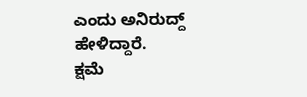ಎಂದು ಅನಿರುದ್ದ್ ಹೇಳಿದ್ದಾರೆ.
ಕ್ಷಮೆ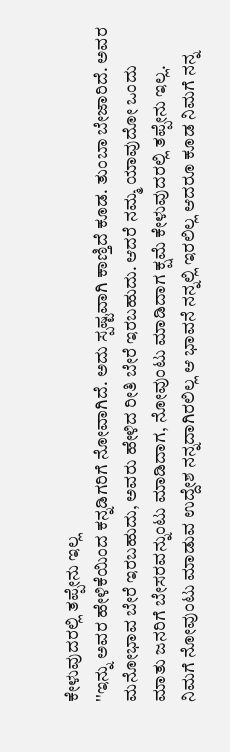ಕೇಳುವುದರಲ್ಲಿ ತಪ್ಪೇನು ಇಲ್ಲ
''ಇನ್ನು ಅವರ ಹೇಳಿಕೆಯಿಂದ ಕನ್ನಡಿಗರಿಗೆ ನೋವಾಗಿದೆ. ಅದು ಸ್ಪಷ್ಟವಾಗಿ ಕಾಣ್ತಿದೆ ಕೂಡ. ತುಂಬಾ ಬೇಜಾರಿದೆ. ಅವರ ಮನೋಭಾವ ಬೇರೆ ಇರಬಹುದು, ಅವರು ಹೇಳಿದ ರೀತಿ ಬೇರೆ ಇರಬಹುದು. ಆದರೆ ನಮ್ಮ ಯಾವುದೋ ಒಂದು ಮಾತು ಜನರಿಗೆ ಬೇಸರವನ್ನುಂಟು ಮಾಡಿದಾಗ, ನೋವುಂಟು ಮಾಡಿದಾಗ ಕ್ಷಮೆ ಕೇಳುವುದರಲ್ಲಿ ತಪ್ಪೇನು ಇಲ್ಲ.
ನಿಮಗೆ ನೋವುಂಟು ಮಾಡುವ ಉದ್ದೇಶ ನನ್ನದಾಗಿರಲಿಲ್ಲ ಆ ಭಾವನೆ ನನ್ನಲ್ಲಿ ಇರಲಿಲ್ಲ ಆದರೂ ಕೂಡ ನಿಮಗೆ ನನ್ನ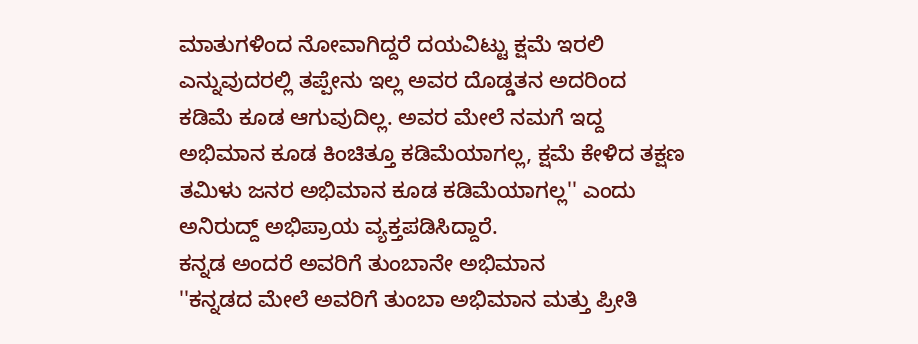ಮಾತುಗಳಿಂದ ನೋವಾಗಿದ್ದರೆ ದಯವಿಟ್ಟು ಕ್ಷಮೆ ಇರಲಿ ಎನ್ನುವುದರಲ್ಲಿ ತಪ್ಪೇನು ಇಲ್ಲ ಅವರ ದೊಡ್ಡತನ ಅದರಿಂದ ಕಡಿಮೆ ಕೂಡ ಆಗುವುದಿಲ್ಲ. ಅವರ ಮೇಲೆ ನಮಗೆ ಇದ್ದ ಅಭಿಮಾನ ಕೂಡ ಕಿಂಚಿತ್ತೂ ಕಡಿಮೆಯಾಗಲ್ಲ, ಕ್ಷಮೆ ಕೇಳಿದ ತಕ್ಷಣ ತಮಿಳು ಜನರ ಅಭಿಮಾನ ಕೂಡ ಕಡಿಮೆಯಾಗಲ್ಲ'' ಎಂದು ಅನಿರುದ್ದ್ ಅಭಿಪ್ರಾಯ ವ್ಯಕ್ತಪಡಿಸಿದ್ದಾರೆ.
ಕನ್ನಡ ಅಂದರೆ ಅವರಿಗೆ ತುಂಬಾನೇ ಅಭಿಮಾನ
''ಕನ್ನಡದ ಮೇಲೆ ಅವರಿಗೆ ತುಂಬಾ ಅಭಿಮಾನ ಮತ್ತು ಪ್ರೀತಿ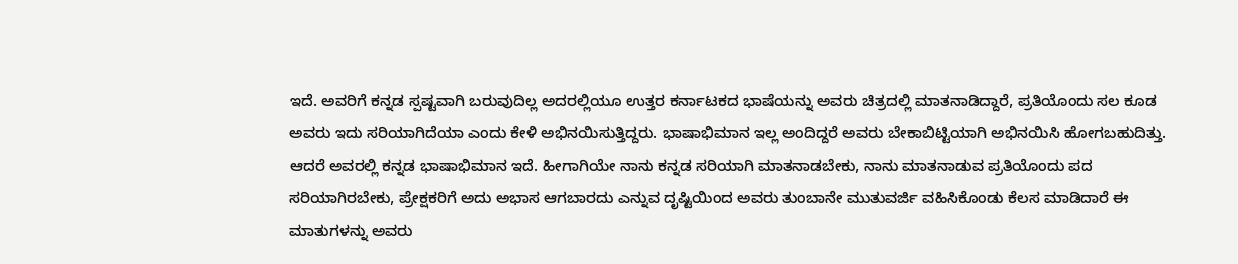ಇದೆ. ಅವರಿಗೆ ಕನ್ನಡ ಸ್ಪಷ್ಟವಾಗಿ ಬರುವುದಿಲ್ಲ ಅದರಲ್ಲಿಯೂ ಉತ್ತರ ಕರ್ನಾಟಕದ ಭಾಷೆಯನ್ನು ಅವರು ಚಿತ್ರದಲ್ಲಿ ಮಾತನಾಡಿದ್ದಾರೆ, ಪ್ರತಿಯೊಂದು ಸಲ ಕೂಡ ಅವರು ಇದು ಸರಿಯಾಗಿದೆಯಾ ಎಂದು ಕೇಳಿ ಅಭಿನಯಿಸುತ್ತಿದ್ದರು. ಭಾಷಾಭಿಮಾನ ಇಲ್ಲ ಅಂದಿದ್ದರೆ ಅವರು ಬೇಕಾಬಿಟ್ಟಿಯಾಗಿ ಅಭಿನಯಿಸಿ ಹೋಗಬಹುದಿತ್ತು.
ಆದರೆ ಅವರಲ್ಲಿ ಕನ್ನಡ ಭಾಷಾಭಿಮಾನ ಇದೆ. ಹೀಗಾಗಿಯೇ ನಾನು ಕನ್ನಡ ಸರಿಯಾಗಿ ಮಾತನಾಡಬೇಕು, ನಾನು ಮಾತನಾಡುವ ಪ್ರತಿಯೊಂದು ಪದ ಸರಿಯಾಗಿರಬೇಕು, ಪ್ರೇಕ್ಷಕರಿಗೆ ಅದು ಅಭಾಸ ಆಗಬಾರದು ಎನ್ನುವ ದೃಷ್ಟಿಯಿಂದ ಅವರು ತುಂಬಾನೇ ಮುತುವರ್ಜಿ ವಹಿಸಿಕೊಂಡು ಕೆಲಸ ಮಾಡಿದಾರೆ ಈ ಮಾತುಗಳನ್ನು ಅವರು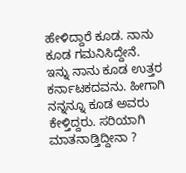ಹೇಳಿದ್ದಾರೆ ಕೂಡ. ನಾನು ಕೂಡ ಗಮನಿಸಿದ್ದೇನೆ.
ಇನ್ನು ನಾನು ಕೂಡ ಉತ್ತರ ಕರ್ನಾಟಕದವನು. ಹೀಗಾಗಿ ನನ್ನನ್ನೂ ಕೂಡ ಅವರು ಕೇಳ್ತಿದ್ದರು. ಸರಿಯಾಗಿ ಮಾತನಾಡ್ತಿದ್ದೀನಾ ?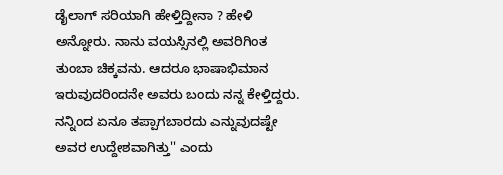ಡೈಲಾಗ್ ಸರಿಯಾಗಿ ಹೇಳ್ತಿದ್ದೀನಾ ? ಹೇಳಿ ಅನ್ನೋರು. ನಾನು ವಯಸ್ಸಿನಲ್ಲಿ ಅವರಿಗಿಂತ ತುಂಬಾ ಚಿಕ್ಕವನು. ಆದರೂ ಭಾಷಾಭಿಮಾನ ಇರುವುದರಿಂದನೇ ಅವರು ಬಂದು ನನ್ನ ಕೇಳ್ತಿದ್ದರು. ನನ್ನಿಂದ ಏನೂ ತಪ್ಪಾಗಬಾರದು ಎನ್ನುವುದಷ್ಟೇ ಅವರ ಉದ್ದೇಶವಾಗಿತ್ತು'' ಎಂದು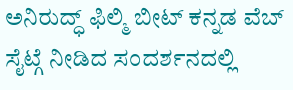ಅನಿರುದ್ಧ್ ಫಿಲ್ಮಿ ಬೀಟ್ ಕನ್ನಡ ವೆಬ್ ಸೈಟ್ಗೆ ನೀಡಿದ ಸಂದರ್ಶನದಲ್ಲಿ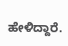ಹೇಳಿದ್ದಾರೆ.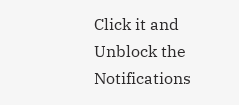Click it and Unblock the Notifications